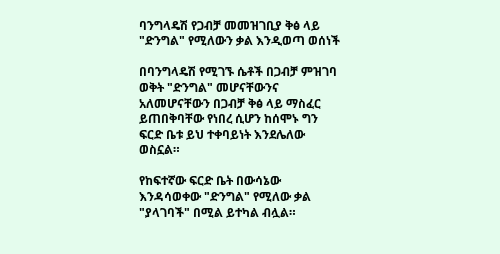ባንግላዴሽ የጋብቻ መመዝገቢያ ቅፅ ላይ "ድንግል" የሚለውን ቃል እንዲወጣ ወሰነች

በባንግላዴሽ የሚገኙ ሴቶች በጋብቻ ምዝገባ ወቅት "ድንግል" መሆናቸውንና አለመሆናቸውን በጋብቻ ቅፅ ላይ ማስፈር ይጠበቅባቸው የነበረ ሲሆን ከሰሞኑ ግን ፍርድ ቤቱ ይህ ተቀባይነት እንደሌለው ወስኗል።

የከፍተኛው ፍርድ ቤት በውሳኔው እንዳሳወቀው "ድንግል" የሚለው ቃል "ያላገባች" በሚል ይተካል ብሏል።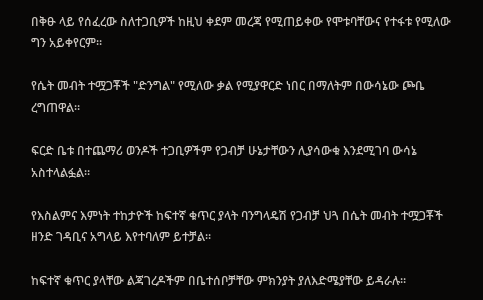በቅፁ ላይ የሰፈረው ስለተጋቢዎች ከዚህ ቀደም መረጃ የሚጠይቀው የሞቱባቸውና የተፋቱ የሚለው ግን አይቀየርም።

የሴት መብት ተሟጋቾች "ድንግል" የሚለው ቃል የሚያዋርድ ነበር በማለትም በውሳኔው ጮቤ ረግጠዋል።

ፍርድ ቤቱ በተጨማሪ ወንዶች ተጋቢዎችም የጋብቻ ሁኔታቸውን ሊያሳውቁ እንደሚገባ ውሳኔ አስተላልፏል።

የእስልምና እምነት ተከታዮች ከፍተኛ ቁጥር ያላት ባንግላዴሽ የጋብቻ ህጓ በሴት መብት ተሟጋቾች ዘንድ ገዳቢና አግላይ እየተባለም ይተቻል።

ከፍተኛ ቁጥር ያላቸው ልጃገረዶችም በቤተሰቦቻቸው ምክንያት ያለእድሜያቸው ይዳራሉ።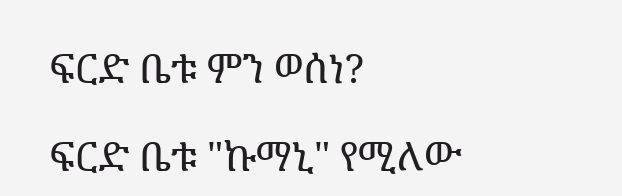ፍርድ ቤቱ ምን ወሰነ?

ፍርድ ቤቱ "ኩማኒ" የሚለው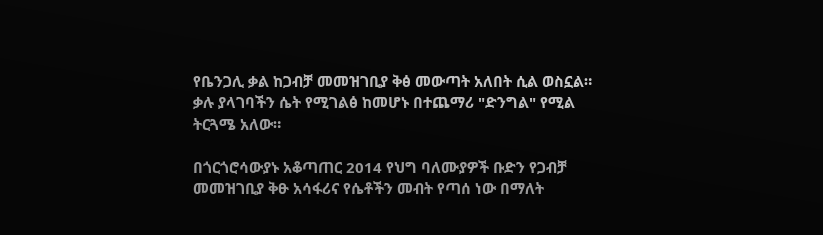የቤንጋሊ ቃል ከጋብቻ መመዝገቢያ ቅፅ መውጣት አለበት ሲል ወስኗል። ቃሉ ያላገባችን ሴት የሚገልፅ ከመሆኑ በተጨማሪ "ድንግል" የሚል ትርጓሜ አለው።

በጎርጎሮሳውያኑ አቆጣጠር 2014 የህግ ባለሙያዎች ቡድን የጋብቻ መመዝገቢያ ቅፁ አሳፋሪና የሴቶችን መብት የጣሰ ነው በማለት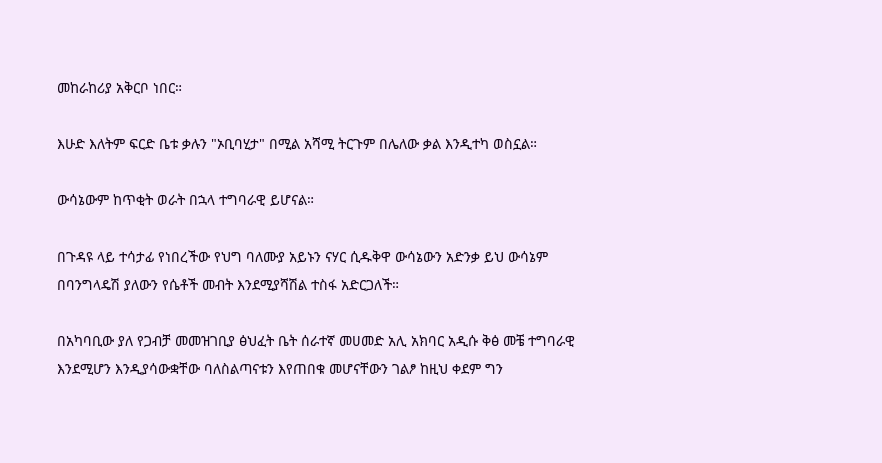መከራከሪያ አቅርቦ ነበር።

እሁድ እለትም ፍርድ ቤቱ ቃሉን "ኦቢባሂታ" በሚል አሻሚ ትርጉም በሌለው ቃል እንዲተካ ወስኗል።

ውሳኔውም ከጥቂት ወራት በኋላ ተግባራዊ ይሆናል።

በጉዳዩ ላይ ተሳታፊ የነበረችው የህግ ባለሙያ አይኑን ናሃር ሲዱቅዋ ውሳኔውን አድንቃ ይህ ውሳኔም በባንግላዴሽ ያለውን የሴቶች መብት እንደሚያሻሽል ተስፋ አድርጋለች።

በአካባቢው ያለ የጋብቻ መመዝገቢያ ፅህፈት ቤት ሰራተኛ መሀመድ አሊ አክባር አዲሱ ቅፅ መቼ ተግባራዊ እንደሚሆን እንዲያሳውቋቸው ባለስልጣናቱን እየጠበቁ መሆናቸውን ገልፆ ከዚህ ቀደም ግን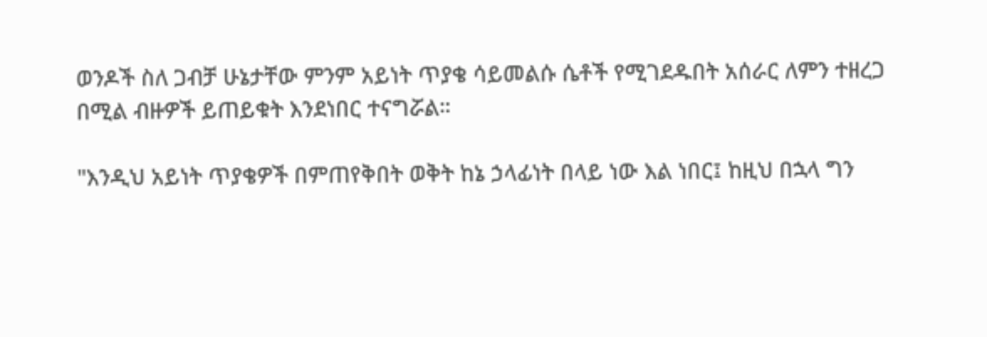ወንዶች ስለ ጋብቻ ሁኔታቸው ምንም አይነት ጥያቄ ሳይመልሱ ሴቶች የሚገደዱበት አሰራር ለምን ተዘረጋ በሚል ብዙዎች ይጠይቁት እንደነበር ተናግሯል።

"እንዲህ አይነት ጥያቄዎች በምጠየቅበት ወቅት ከኔ ኃላፊነት በላይ ነው እል ነበር፤ ከዚህ በኋላ ግን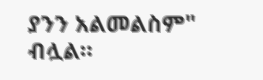ያንን አልመልስም" ብሏል።